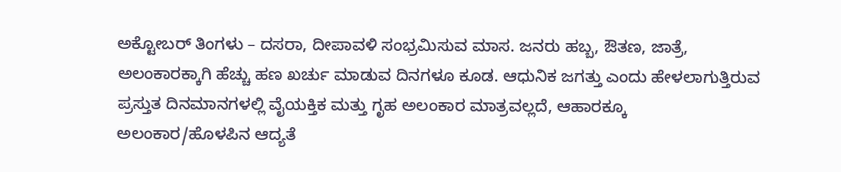ಅಕ್ಟೋಬರ್ ತಿಂಗಳು – ದಸರಾ, ದೀಪಾವಳಿ ಸಂಭ್ರಮಿಸುವ ಮಾಸ. ಜನರು ಹಬ್ಬ, ಔತಣ, ಜಾತ್ರೆ, ಅಲಂಕಾರಕ್ಕಾಗಿ ಹೆಚ್ಚು ಹಣ ಖರ್ಚು ಮಾಡುವ ದಿನಗಳೂ ಕೂಡ. ಆಧುನಿಕ ಜಗತ್ತು ಎಂದು ಹೇಳಲಾಗುತ್ತಿರುವ ಪ್ರಸ್ತುತ ದಿನಮಾನಗಳಲ್ಲಿ ವೈಯಕ್ತಿಕ ಮತ್ತು ಗೃಹ ಅಲಂಕಾರ ಮಾತ್ರವಲ್ಲದೆ, ಆಹಾರಕ್ಕೂ ಅಲಂಕಾರ/ಹೊಳಪಿನ ಆದ್ಯತೆ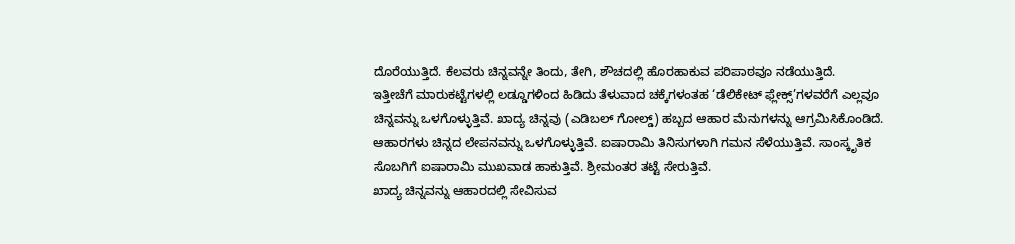ದೊರೆಯುತ್ತಿದೆ. ಕೆಲವರು ಚಿನ್ನವನ್ನೇ ತಿಂದು, ತೇಗಿ, ಶೌಚದಲ್ಲಿ ಹೊರಹಾಕುವ ಪರಿಪಾಠವೂ ನಡೆಯುತ್ತಿದೆ.
ಇತ್ತೀಚೆಗೆ ಮಾರುಕಟ್ಟೆಗಳಲ್ಲಿ ಲಡ್ಡೂಗಳಿಂದ ಹಿಡಿದು ತೆಳುವಾದ ಚಕ್ಕೆಗಳಂತಹ ‘ಡೆಲಿಕೇಟ್ ಫ್ಲೇಕ್ಸ್’ಗಳವರೆಗೆ ಎಲ್ಲವೂ ಚಿನ್ನವನ್ನು ಒಳಗೊಳ್ಳುತ್ತಿವೆ. ಖಾದ್ಯ ಚಿನ್ನವು (ಎಡಿಬಲ್ ಗೋಲ್ಡ್) ಹಬ್ಬದ ಆಹಾರ ಮೆನುಗಳನ್ನು ಆಗ್ರಮಿಸಿಕೊಂಡಿದೆ. ಆಹಾರಗಳು ಚಿನ್ನದ ಲೇಪನವನ್ನು ಒಳಗೊಳ್ಳುತ್ತಿವೆ. ಐಷಾರಾಮಿ ತಿನಿಸುಗಳಾಗಿ ಗಮನ ಸೆಳೆಯುತ್ತಿವೆ. ಸಾಂಸ್ಕೃತಿಕ ಸೊಬಗಿಗೆ ಐಷಾರಾಮಿ ಮುಖವಾಡ ಹಾಕುತ್ತಿವೆ. ಶ್ರೀಮಂತರ ತಟ್ಟೆ ಸೇರುತ್ತಿವೆ.
ಖಾದ್ಯ ಚಿನ್ನವನ್ನು ಆಹಾರದಲ್ಲಿ ಸೇವಿಸುವ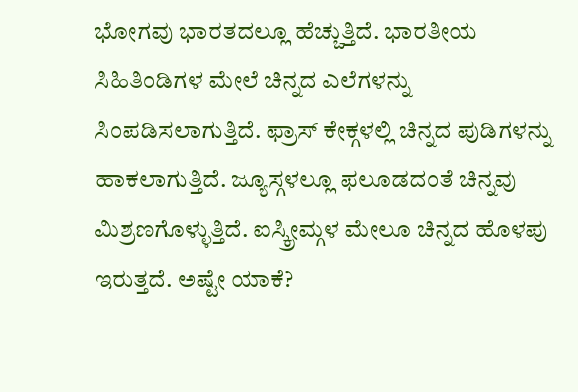ಭೋಗವು ಭಾರತದಲ್ಲೂ ಹೆಚ್ಚುತ್ತಿದೆ. ಭಾರತೀಯ ಸಿಹಿತಿಂಡಿಗಳ ಮೇಲೆ ಚಿನ್ನದ ಎಲೆಗಳನ್ನು ಸಿಂಪಡಿಸಲಾಗುತ್ತಿದೆ. ಫ್ರಾಸ್ ಕೇಕ್ಗಳಲ್ಲಿ ಚಿನ್ನದ ಪುಡಿಗಳನ್ನು ಹಾಕಲಾಗುತ್ತಿದೆ. ಜ್ಯೂಸ್ಗಳಲ್ಲೂ ಫಲೂಡದಂತೆ ಚಿನ್ನವು ಮಿಶ್ರಣಗೊಳ್ಳುತ್ತಿದೆ. ಐಸ್ಕ್ರೀಮ್ಗಳ ಮೇಲೂ ಚಿನ್ನದ ಹೊಳಪು ಇರುತ್ತದೆ. ಅಷ್ಟೇ ಯಾಕೆ?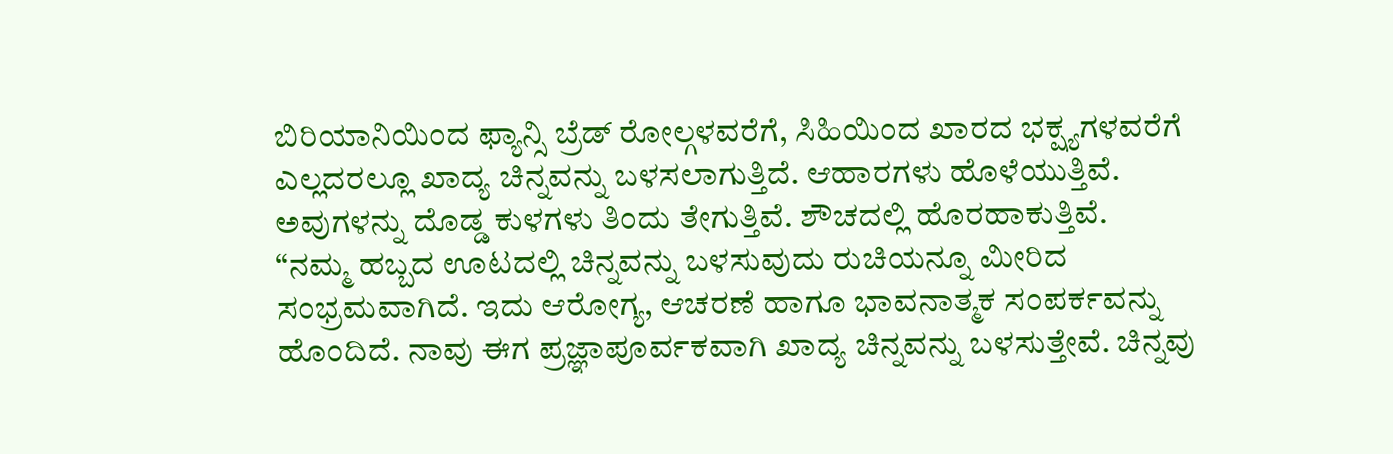ಬಿರಿಯಾನಿಯಿಂದ ಫ್ಯಾನ್ಸಿ ಬ್ರೆಡ್ ರೋಲ್ಗಳವರೆಗೆ, ಸಿಹಿಯಿಂದ ಖಾರದ ಭಕ್ಷ್ಯಗಳವರೆಗೆ ಎಲ್ಲದರಲ್ಲೂ ಖಾದ್ಯ ಚಿನ್ನವನ್ನು ಬಳಸಲಾಗುತ್ತಿದೆ. ಆಹಾರಗಳು ಹೊಳೆಯುತ್ತಿವೆ. ಅವುಗಳನ್ನು ದೊಡ್ಡ ಕುಳಗಳು ತಿಂದು ತೇಗುತ್ತಿವೆ. ಶೌಚದಲ್ಲಿ ಹೊರಹಾಕುತ್ತಿವೆ.
“ನಮ್ಮ ಹಬ್ಬದ ಊಟದಲ್ಲಿ ಚಿನ್ನವನ್ನು ಬಳಸುವುದು ರುಚಿಯನ್ನೂ ಮೀರಿದ ಸಂಭ್ರಮವಾಗಿದೆ. ಇದು ಆರೋಗ್ಯ, ಆಚರಣೆ ಹಾಗೂ ಭಾವನಾತ್ಮಕ ಸಂಪರ್ಕವನ್ನು ಹೊಂದಿದೆ. ನಾವು ಈಗ ಪ್ರಜ್ಞಾಪೂರ್ವಕವಾಗಿ ಖಾದ್ಯ ಚಿನ್ನವನ್ನು ಬಳಸುತ್ತೇವೆ. ಚಿನ್ನವು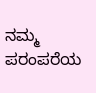ನಮ್ಮ ಪರಂಪರೆಯ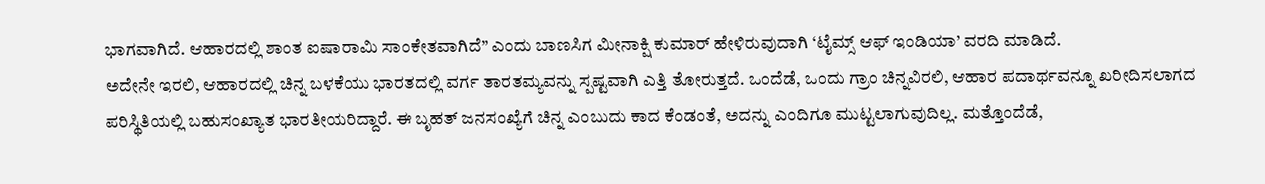ಭಾಗವಾಗಿದೆ. ಆಹಾರದಲ್ಲಿ ಶಾಂತ ಐಷಾರಾಮಿ ಸಾಂಕೇತವಾಗಿದೆ” ಎಂದು ಬಾಣಸಿಗ ಮೀನಾಕ್ಷಿ ಕುಮಾರ್ ಹೇಳಿರುವುದಾಗಿ ‘ಟೈಮ್ಸ್ ಆಫ್ ಇಂಡಿಯಾ’ ವರದಿ ಮಾಡಿದೆ.
ಅದೇನೇ ಇರಲಿ, ಆಹಾರದಲ್ಲಿ ಚಿನ್ನ ಬಳಕೆಯು ಭಾರತದಲ್ಲಿ ವರ್ಗ ತಾರತಮ್ಯವನ್ನು ಸ್ಪಷ್ಟವಾಗಿ ಎತ್ತಿ ತೋರುತ್ತದೆ. ಒಂದೆಡೆ, ಒಂದು ಗ್ರಾಂ ಚಿನ್ನವಿರಲಿ, ಆಹಾರ ಪದಾರ್ಥವನ್ನೂ ಖರೀದಿಸಲಾಗದ ಪರಿಸ್ಥಿತಿಯಲ್ಲಿ ಬಹುಸಂಖ್ಯಾತ ಭಾರತೀಯರಿದ್ದಾರೆ. ಈ ಬೃಹತ್ ಜನಸಂಖ್ಯೆಗೆ ಚಿನ್ನ ಎಂಬುದು ಕಾದ ಕೆಂಡಂತೆ, ಅದನ್ನು ಎಂದಿಗೂ ಮುಟ್ಟಲಾಗುವುದಿಲ್ಲ. ಮತ್ತೊಂದೆಡೆ,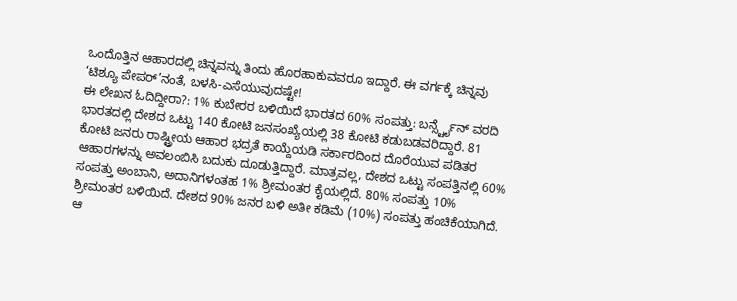ಒಂದೊತ್ತಿನ ಆಹಾರದಲ್ಲಿ ಚಿನ್ನವನ್ನು ತಿಂದು ಹೊರಹಾಕುವವರೂ ಇದ್ದಾರೆ. ಈ ವರ್ಗಕ್ಕೆ ಚಿನ್ನವು ‘ಟಿಶ್ಯೂ ಪೇಪರ್’ನಂತೆ, ಬಳಸಿ-ಎಸೆಯುವುದಷ್ಟೇ!
ಈ ಲೇಖನ ಓದಿದ್ದೀರಾ?: 1% ಕುಬೇರರ ಬಳಿಯಿದೆ ಭಾರತದ 60% ಸಂಪತ್ತು: ಬರ್ನ್ಸ್ಟೈನ್ ವರದಿ
ಭಾರತದಲ್ಲಿ ದೇಶದ ಒಟ್ಟು 140 ಕೋಟಿ ಜನಸಂಖ್ಯೆಯಲ್ಲಿ 38 ಕೋಟಿ ಕಡುಬಡವರಿದ್ದಾರೆ. 81 ಕೋಟಿ ಜನರು ರಾಷ್ಟ್ರೀಯ ಆಹಾರ ಭದ್ರತೆ ಕಾಯ್ದೆಯಡಿ ಸರ್ಕಾರದಿಂದ ದೊರೆಯುವ ಪಡಿತರ ಆಹಾರಗಳನ್ನು ಅವಲಂಬಿಸಿ ಬದುಕು ದೂಡುತ್ತಿದ್ದಾರೆ. ಮಾತ್ರವಲ್ಲ, ದೇಶದ ಒಟ್ಟು ಸಂಪತ್ತಿನಲ್ಲಿ 60% ಸಂಪತ್ತು ಅಂಬಾನಿ, ಅದಾನಿಗಳಂತಹ 1% ಶ್ರೀಮಂತರ ಕೈಯಲ್ಲಿದೆ. 80% ಸಂಪತ್ತು 10% ಶ್ರೀಮಂತರ ಬಳಿಯಿದೆ. ದೇಶದ 90% ಜನರ ಬಳಿ ಅತೀ ಕಡಿಮೆ (10%) ಸಂಪತ್ತು ಹಂಚಿಕೆಯಾಗಿದೆ.
ಆ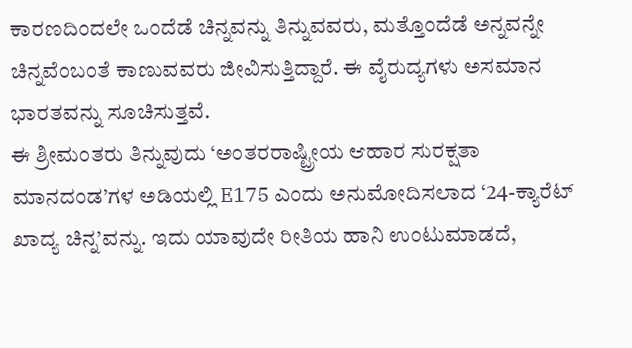ಕಾರಣದಿಂದಲೇ ಒಂದೆಡೆ ಚಿನ್ನವನ್ನು ತಿನ್ನುವವರು, ಮತ್ತೊಂದೆಡೆ ಅನ್ನವನ್ನೇ ಚಿನ್ನವೆಂಬಂತೆ ಕಾಣುವವರು ಜೀವಿಸುತ್ತಿದ್ದಾರೆ. ಈ ವೈರುದ್ಯಗಳು ಅಸಮಾನ ಭಾರತವನ್ನು ಸೂಚಿಸುತ್ತವೆ.
ಈ ಶ್ರೀಮಂತರು ತಿನ್ನುವುದು ‘ಅಂತರರಾಷ್ಟ್ರೀಯ ಆಹಾರ ಸುರಕ್ಷತಾ ಮಾನದಂಡ’ಗಳ ಅಡಿಯಲ್ಲಿ E175 ಎಂದು ಅನುಮೋದಿಸಲಾದ ‘24-ಕ್ಯಾರೆಟ್ ಖಾದ್ಯ ಚಿನ್ನ’ವನ್ನು. ಇದು ಯಾವುದೇ ರೀತಿಯ ಹಾನಿ ಉಂಟುಮಾಡದೆ,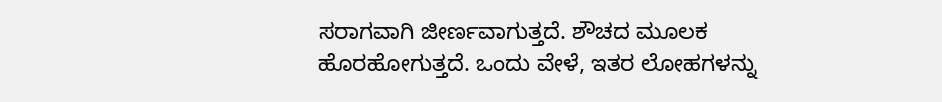ಸರಾಗವಾಗಿ ಜೀರ್ಣವಾಗುತ್ತದೆ. ಶೌಚದ ಮೂಲಕ ಹೊರಹೋಗುತ್ತದೆ. ಒಂದು ವೇಳೆ, ಇತರ ಲೋಹಗಳನ್ನು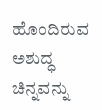ಹೊಂದಿರುವ ಅಶುದ್ಧ ಚಿನ್ನವನ್ನು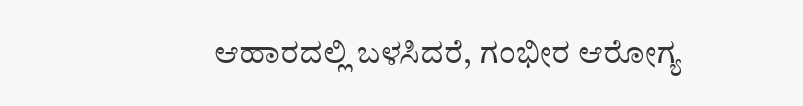ಆಹಾರದಲ್ಲಿ ಬಳಸಿದರೆ, ಗಂಭೀರ ಆರೋಗ್ಯ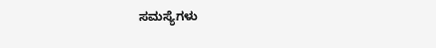ಸಮಸ್ಯೆಗಳು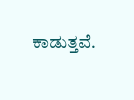ಕಾಡುತ್ತವೆ.